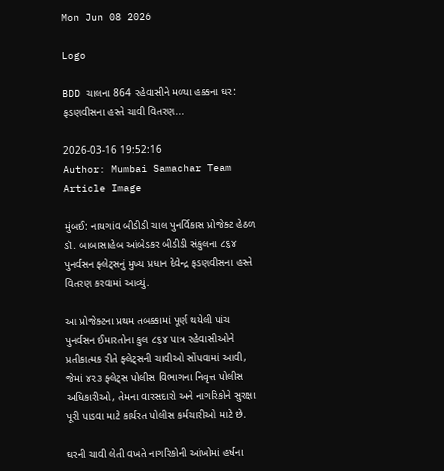Mon Jun 08 2026

Logo

BDD ચાલના 864 રહેવાસીને મળ્યા હક્કના ઘર: ફડણવીસના હસ્તે ચાવી વિતરણ...

2026-03-16 19:52:16
Author: Mumbai Samachar Team
Article Image

મુંબઈ: નાયગાંવ બીડીડી ચાલ પુનર્વિકાસ પ્રોજેક્ટ હેઠળ ડૉ. બાબાસાહેબ આંબેડકર બીડીડી સંકુલના ૮૬૪ પુનર્વસન ફ્લેટ્સનું મુખ્ય પ્રધાન દેવેન્દ્ર ફડણવીસના હસ્તે વિતરણ કરવામાં આવ્યું.

આ પ્રોજેક્ટના પ્રથમ તબક્કામાં પૂર્ણ થયેલી પાંચ પુનર્વસન ઈમારતોના કુલ ૮૬૪ પાત્ર રહેવાસીઓને પ્રતીકાત્મક રીતે ફ્લેટ્સની ચાવીઓ સોંપવામાં આવી, જેમાં ૪૨૩ ફ્લેટ્સ પોલીસ વિભાગના નિવૃત્ત પોલીસ અધિકારીઓ, તેમના વારસદારો અને નાગરિકોને સુરક્ષા પૂરી પાડવા માટે કાર્યરત પોલીસ કર્મચારીઓ માટે છે.

ઘરની ચાવી લેતી વખતે નાગરિકોની આંખોમાં હર્ષના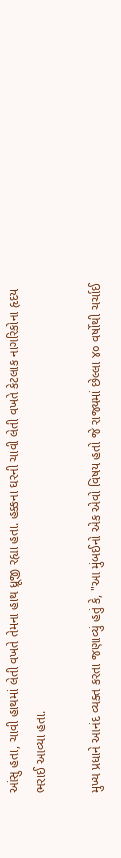આંસુ હતા, ચાવી હાથમાં લેતી વખતે તેમના હાથ ધ્રૂજી રહ્યા હતા. હક્કના ઘરની ચાવી લેતી વખતે કેટલાક નાગરિકોના હૃદય ભરાઈ આવ્યા હતા.

મુખ્ય પ્રધાને આનંદ વ્યક્ત કરતા જણાવ્યું હતું કે, "આ મુંબઈનો એક એવો વિષય હતો જે રાજ્યમાં છેલ્લા ૪૦ વર્ષોથી ચર્ચાઈ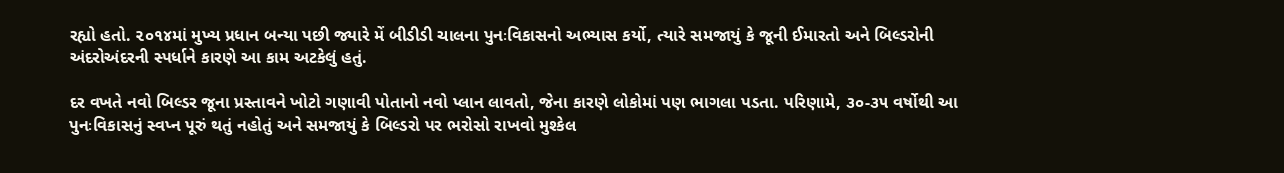રહ્યો હતો. ૨૦૧૪માં મુખ્ય પ્રધાન બન્યા પછી જ્યારે મેં બીડીડી ચાલના પુનઃવિકાસનો અભ્યાસ કર્યો, ત્યારે સમજાયું કે જૂની ઈમારતો અને બિલ્ડરોની અંદરોઅંદરની સ્પર્ધાને કારણે આ કામ અટકેલું હતું.

દર વખતે નવો બિલ્ડર જૂના પ્રસ્તાવને ખોટો ગણાવી પોતાનો નવો પ્લાન લાવતો, જેના કારણે લોકોમાં પણ ભાગલા પડતા. પરિણામે, ૩૦-૩૫ વર્ષોથી આ પુનઃવિકાસનું સ્વપ્ન પૂરું થતું નહોતું અને સમજાયું કે બિલ્ડરો પર ભરોસો રાખવો મુશ્કેલ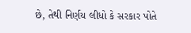છે, તેથી નિર્ણય લીધો કે સરકાર પોતે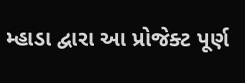મ્હાડા દ્વારા આ પ્રોજેક્ટ પૂર્ણ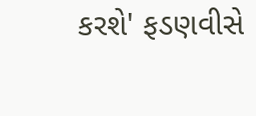કરશે' ફડણવીસે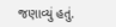જણાવ્યું હતું.